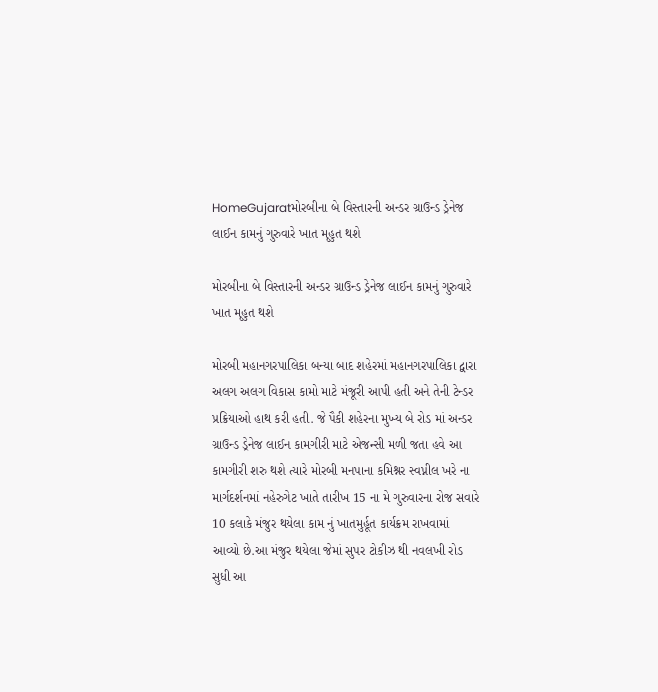HomeGujaratમોરબીના બે વિસ્તારની અન્ડર ગ્રાઉન્ડ ડ્રેનેજ લાઈન કામનું ગુરુવારે ખાત મૃહુત થશે

મોરબીના બે વિસ્તારની અન્ડર ગ્રાઉન્ડ ડ્રેનેજ લાઈન કામનું ગુરુવારે ખાત મૃહુત થશે

મોરબી મહાનગરપાલિકા બન્યા બાદ શહેરમાં મહાનગરપાલિકા દ્વારા અલગ અલગ વિકાસ કામો માટે મંજૂરી આપી હતી અને તેની ટેન્ડર પ્રક્રિયાઓ હાથ કરી હતી. જે પૈકી શહેરના મુખ્ય બે રોડ માં અન્ડર ગ્રાઉન્ડ ડ્રેનેજ લાઈન કામગીરી માટે એજન્સી મળી જતા હવે આ કામગીરી શરુ થશે ત્યારે મોરબી મનપાના કમિશ્નર સ્વપ્નીલ ખરે ના માર્ગદર્શનમાં નહેરુગેટ ખાતે તારીખ 15 ના મે ગુરુવારના રોજ સવારે 10 કલાકે મંજુર થયેલા કામ નું ખાતમુર્હૂત કાર્યક્રમ રાખવામાં આવ્યો છે.આ મંજુર થયેલા જેમાં સુપર ટોકીઝ થી નવલખી રોડ સુધી આ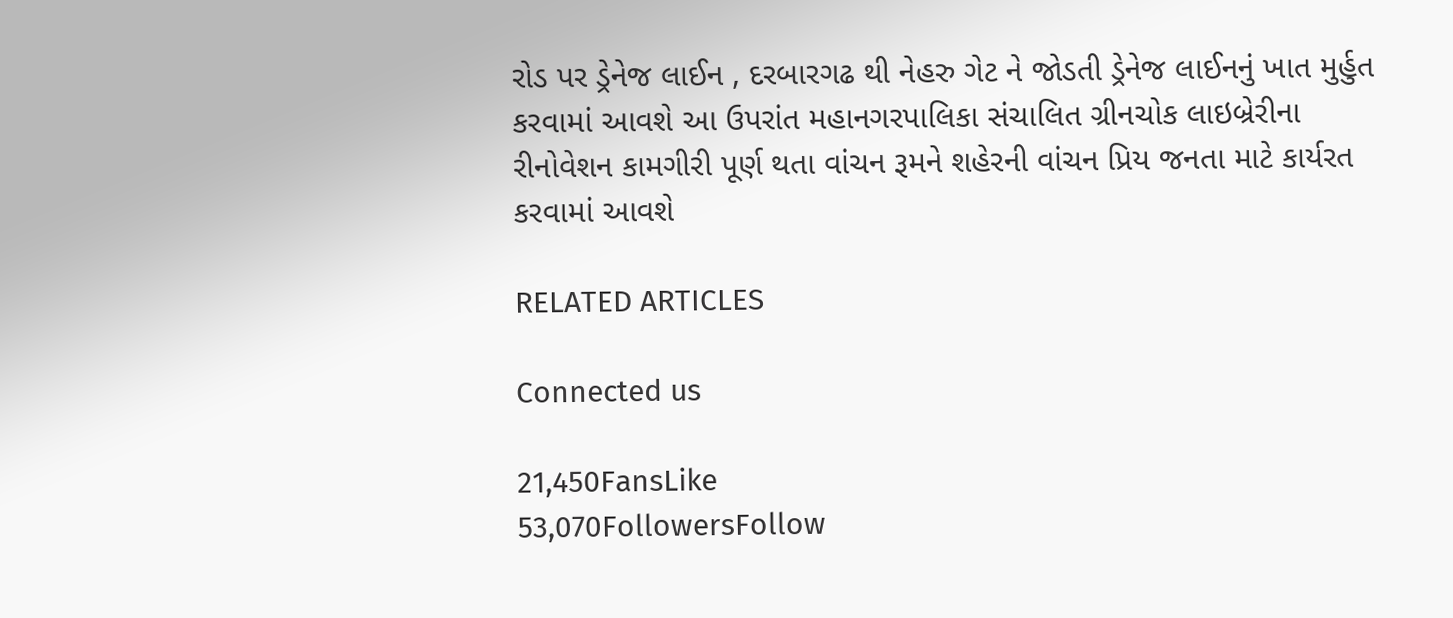રોડ પર ડ્રેનેજ લાઈન , દરબારગઢ થી નેહરુ ગેટ ને જોડતી ડ્રેનેજ લાઈનનું ખાત મુર્હુત કરવામાં આવશે આ ઉપરાંત મહાનગરપાલિકા સંચાલિત ગ્રીનચોક લાઇબ્રેરીના રીનોવેશન કામગીરી પૂર્ણ થતા વાંચન રૂમને શહેરની વાંચન પ્રિય જનતા માટે કાર્યરત કરવામાં આવશે

RELATED ARTICLES

Connected us

21,450FansLike
53,070FollowersFollow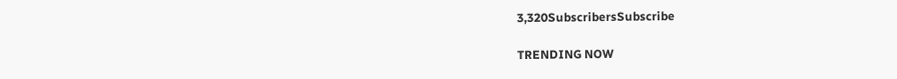3,320SubscribersSubscribe

TRENDING NOW